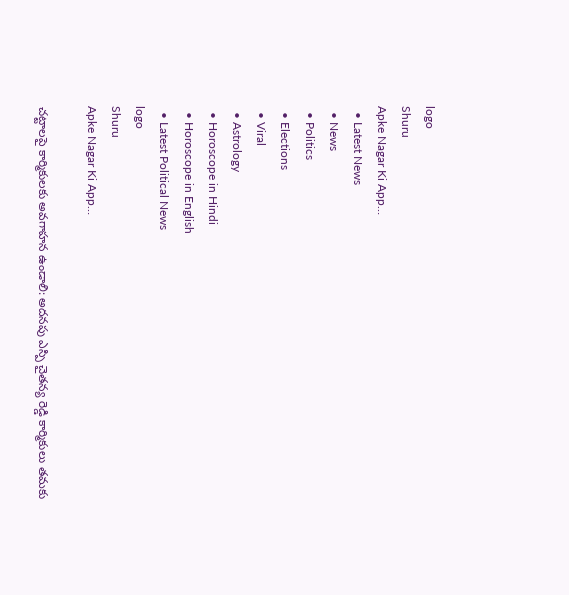logo
Shuru
Apke Nagar Ki App…
  • Latest News
  • News
  • Politics
  • Elections
  • Viral
  • Astrology
  • Horoscope in Hindi
  • Horoscope in English
  • Latest Political News
logo
Shuru
Apke Nagar Ki App…

చట్టాలపై కార్మికులకు అవగాహన ఉండాలి: అదనపు ఎస్పి చైతన్య రెడ్డి కార్మికులు తమకు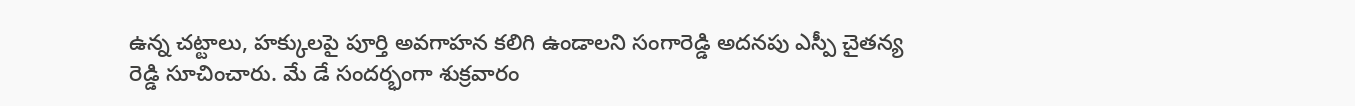ఉన్న చట్టాలు, హక్కులపై పూర్తి అవగాహన కలిగి ఉండాలని సంగారెడ్డి అదనపు ఎస్పీ చైతన్య రెడ్డి సూచించారు. మే డే సందర్భంగా శుక్రవారం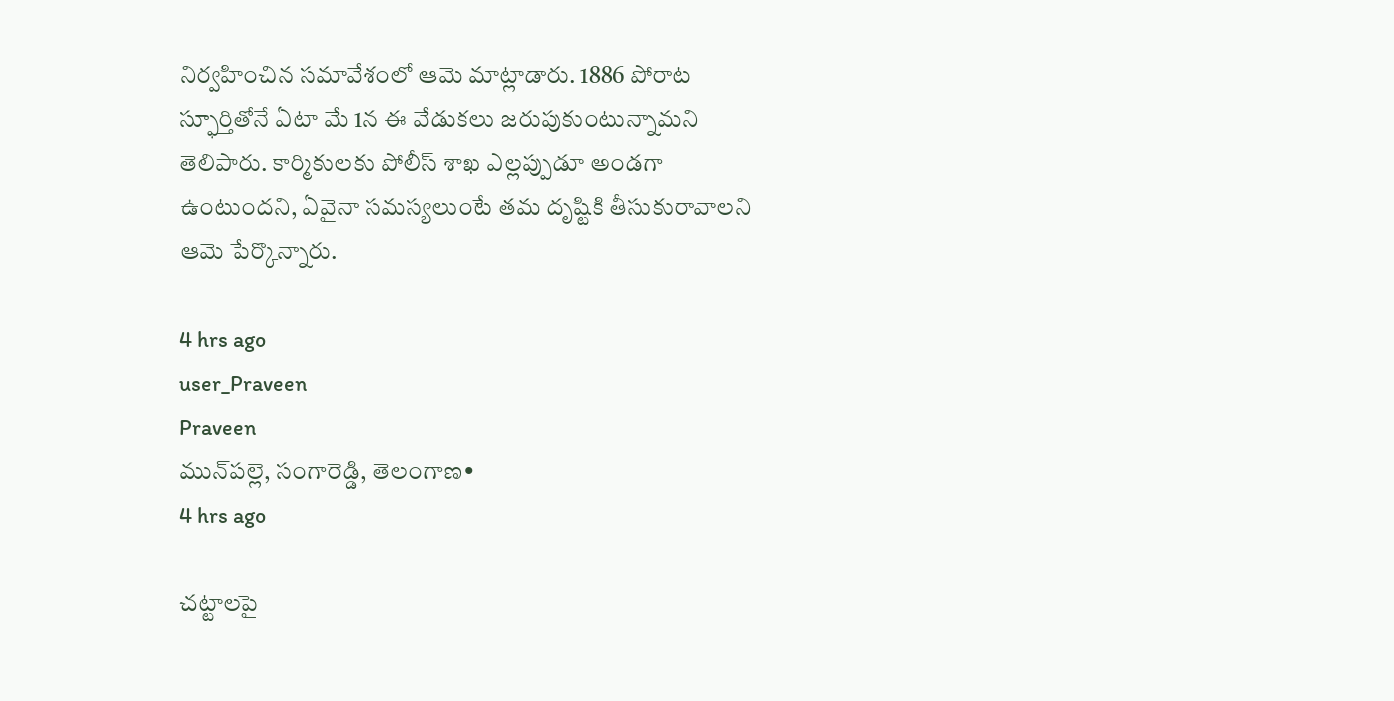నిర్వహించిన సమావేశంలో ఆమె మాట్లాడారు. 1886 పోరాట స్ఫూర్తితోనే ఏటా మే 1న ఈ వేడుకలు జరుపుకుంటున్నామని తెలిపారు. కార్మికులకు పోలీస్ శాఖ ఎల్లప్పుడూ అండగా ఉంటుందని, ఏవైనా సమస్యలుంటే తమ దృష్టికి తీసుకురావాలని ఆమె పేర్కొన్నారు.

4 hrs ago
user_Praveen
Praveen
మున్‌పల్లె, సంగారెడ్డి, తెలంగాణ•
4 hrs ago

చట్టాలపై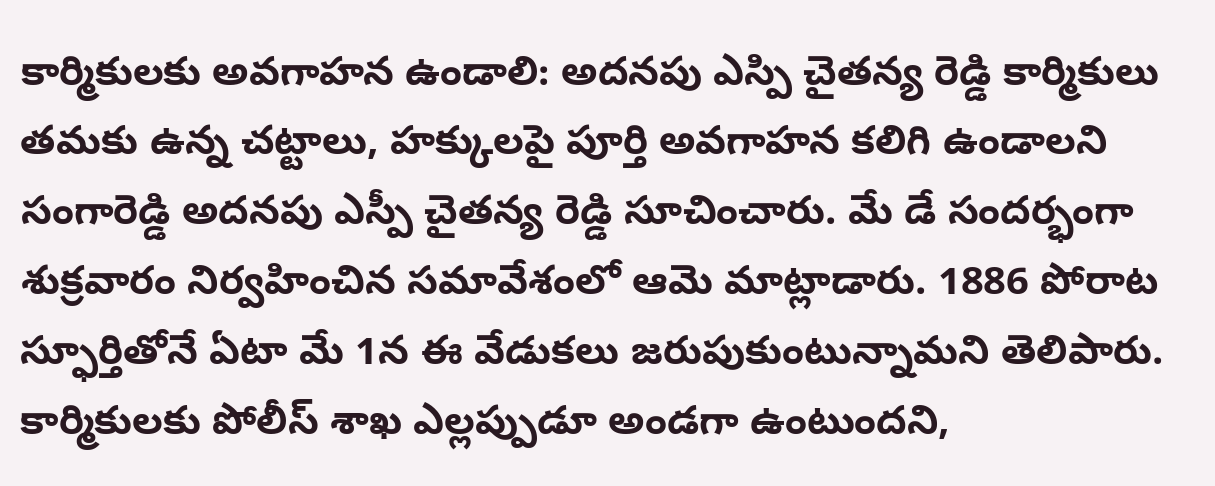కార్మికులకు అవగాహన ఉండాలి: అదనపు ఎస్పి చైతన్య రెడ్డి కార్మికులు తమకు ఉన్న చట్టాలు, హక్కులపై పూర్తి అవగాహన కలిగి ఉండాలని సంగారెడ్డి అదనపు ఎస్పీ చైతన్య రెడ్డి సూచించారు. మే డే సందర్భంగా శుక్రవారం నిర్వహించిన సమావేశంలో ఆమె మాట్లాడారు. 1886 పోరాట స్ఫూర్తితోనే ఏటా మే 1న ఈ వేడుకలు జరుపుకుంటున్నామని తెలిపారు. కార్మికులకు పోలీస్ శాఖ ఎల్లప్పుడూ అండగా ఉంటుందని,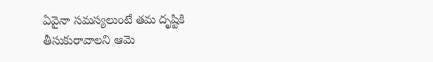ఏవైనా సమస్యలుంటే తమ దృష్టికి తీసుకురావాలని ఆమె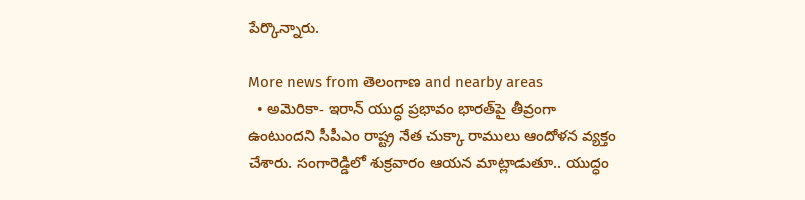పేర్కొన్నారు.

More news from తెలంగాణ and nearby areas
  • అమెరికా- ఇరాన్ యుద్ధ ప్రభావం భారత్‌పై తీవ్రంగా ఉంటుందని సీపీఎం రాష్ట్ర నేత చుక్కా రాములు ఆందోళన వ్యక్తం చేశారు. సంగారెడ్డిలో శుక్రవారం ఆయన మాట్లాడుతూ.. యుద్ధం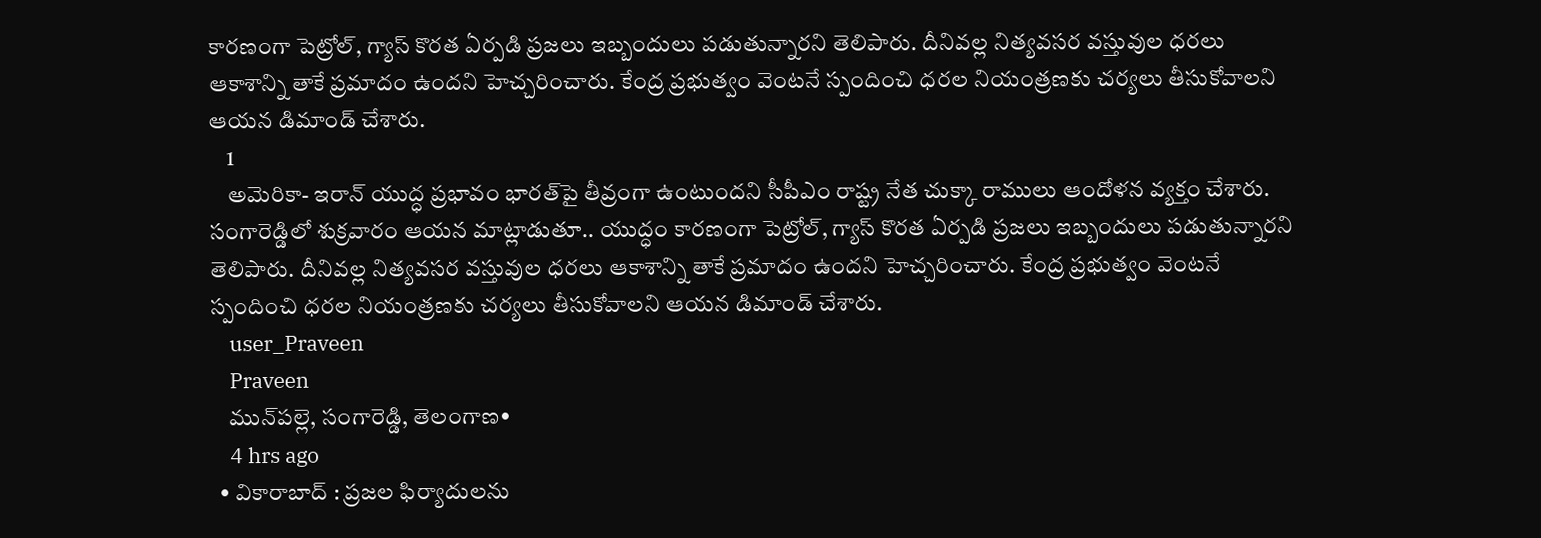కారణంగా పెట్రోల్, గ్యాస్ కొరత ఏర్పడి ప్రజలు ఇబ్బందులు పడుతున్నారని తెలిపారు. దీనివల్ల నిత్యవసర వస్తువుల ధరలు ఆకాశాన్ని తాకే ప్రమాదం ఉందని హెచ్చరించారు. కేంద్ర ప్రభుత్వం వెంటనే స్పందించి ధరల నియంత్రణకు చర్యలు తీసుకోవాలని ఆయన డిమాండ్ చేశారు.
    1
    అమెరికా- ఇరాన్ యుద్ధ ప్రభావం భారత్‌పై తీవ్రంగా ఉంటుందని సీపీఎం రాష్ట్ర నేత చుక్కా రాములు ఆందోళన వ్యక్తం చేశారు. సంగారెడ్డిలో శుక్రవారం ఆయన మాట్లాడుతూ.. యుద్ధం కారణంగా పెట్రోల్, గ్యాస్ కొరత ఏర్పడి ప్రజలు ఇబ్బందులు పడుతున్నారని తెలిపారు. దీనివల్ల నిత్యవసర వస్తువుల ధరలు ఆకాశాన్ని తాకే ప్రమాదం ఉందని హెచ్చరించారు. కేంద్ర ప్రభుత్వం వెంటనే స్పందించి ధరల నియంత్రణకు చర్యలు తీసుకోవాలని ఆయన డిమాండ్ చేశారు.
    user_Praveen
    Praveen
    మున్‌పల్లె, సంగారెడ్డి, తెలంగాణ•
    4 hrs ago
  • వికారాబాద్ : ప్రజల ఫిర్యాదులను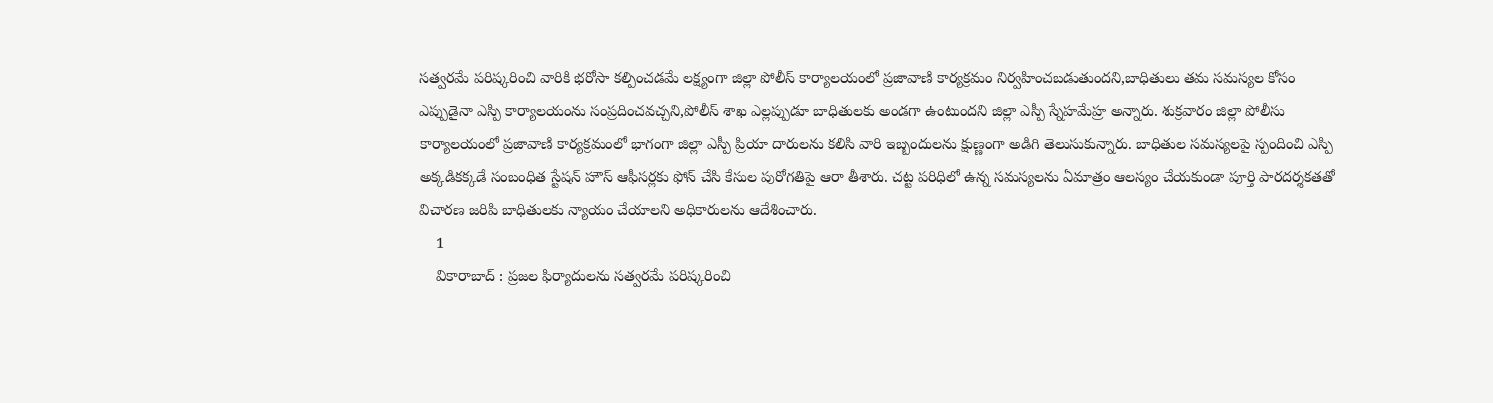సత్వరమే పరిష్కరించి వారికి భరోసా కల్పించడమే లక్ష్యంగా జిల్లా పోలీస్ కార్యాలయంలో ప్రజావాణి కార్యక్రమం నిర్వహించబడుతుందని,బాధితులు తమ సమస్యల కోసం ఎప్పుడైనా ఎస్పి కార్యాలయంను సంప్రదించవచ్చని,పోలీస్ శాఖ ఎల్లప్పుడూ బాధితులకు అండగా ఉంటుందని జిల్లా ఎస్పీ స్నేహమేహ్ర అన్నారు. శుక్రవారం జిల్లా పోలీసు కార్యాలయంలో ప్రజావాణి కార్యక్రమంలో భాగంగా జిల్లా ఎస్పీ ప్రియా దారులను కలిసి వారి ఇబ్బందులను క్షుణ్ణంగా అడిగి తెలుసుకున్నారు. బాధితుల సమస్యలపై స్పందించి ఎస్పి అక్కడికక్కడే సంబంధిత స్టేషన్ హౌస్ ఆఫీసర్లకు ఫోన్ చేసి కేసుల పురోగతిపై ఆరా తీశారు. చట్ట పరిధిలో ఉన్న సమస్యలను ఏమాత్రం ఆలస్యం చేయకుండా పూర్తి పారదర్శకతతో విచారణ జరిపి బాధితులకు న్యాయం చేయాలని అధికారులను ఆదేశించారు.
    1
    వికారాబాద్ : ప్రజల ఫిర్యాదులను సత్వరమే పరిష్కరించి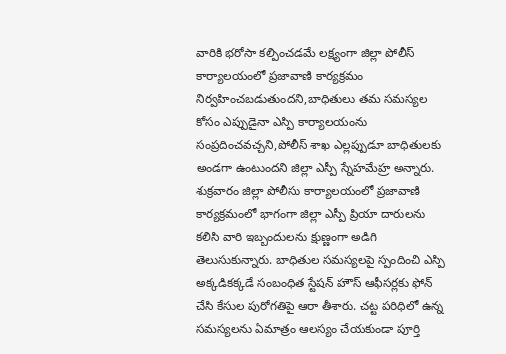వారికి భరోసా కల్పించడమే లక్ష్యంగా జిల్లా పోలీస్ కార్యాలయంలో ప్రజావాణి కార్యక్రమం నిర్వహించబడుతుందని,బాధితులు తమ సమస్యల కోసం ఎప్పుడైనా ఎస్పి కార్యాలయంను సంప్రదించవచ్చని,పోలీస్ శాఖ ఎల్లప్పుడూ బాధితులకు అండగా ఉంటుందని జిల్లా ఎస్పీ స్నేహమేహ్ర అన్నారు. శుక్రవారం జిల్లా పోలీసు కార్యాలయంలో ప్రజావాణి కార్యక్రమంలో భాగంగా జిల్లా ఎస్పీ ప్రియా దారులను కలిసి వారి ఇబ్బందులను క్షుణ్ణంగా అడిగి తెలుసుకున్నారు. బాధితుల సమస్యలపై స్పందించి ఎస్పి అక్కడికక్కడే సంబంధిత స్టేషన్ హౌస్ ఆఫీసర్లకు ఫోన్ చేసి కేసుల పురోగతిపై ఆరా తీశారు. చట్ట పరిధిలో ఉన్న సమస్యలను ఏమాత్రం ఆలస్యం చేయకుండా పూర్తి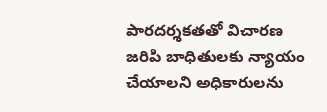పారదర్శకతతో విచారణ జరిపి బాధితులకు న్యాయం చేయాలని అధికారులను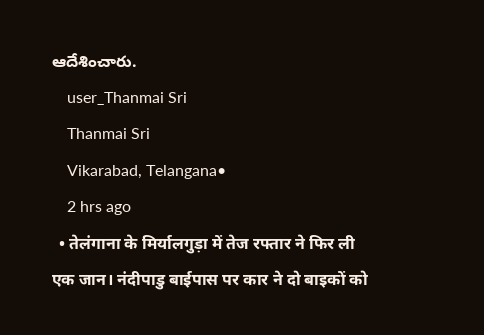ఆదేశించారు.
    user_Thanmai Sri
    Thanmai Sri
    Vikarabad, Telangana•
    2 hrs ago
  • तेलंगाना के मिर्यालगुड़ा में तेज रफ्तार ने फिर ली एक जान। नंदीपाडु बाईपास पर कार ने दो बाइकों को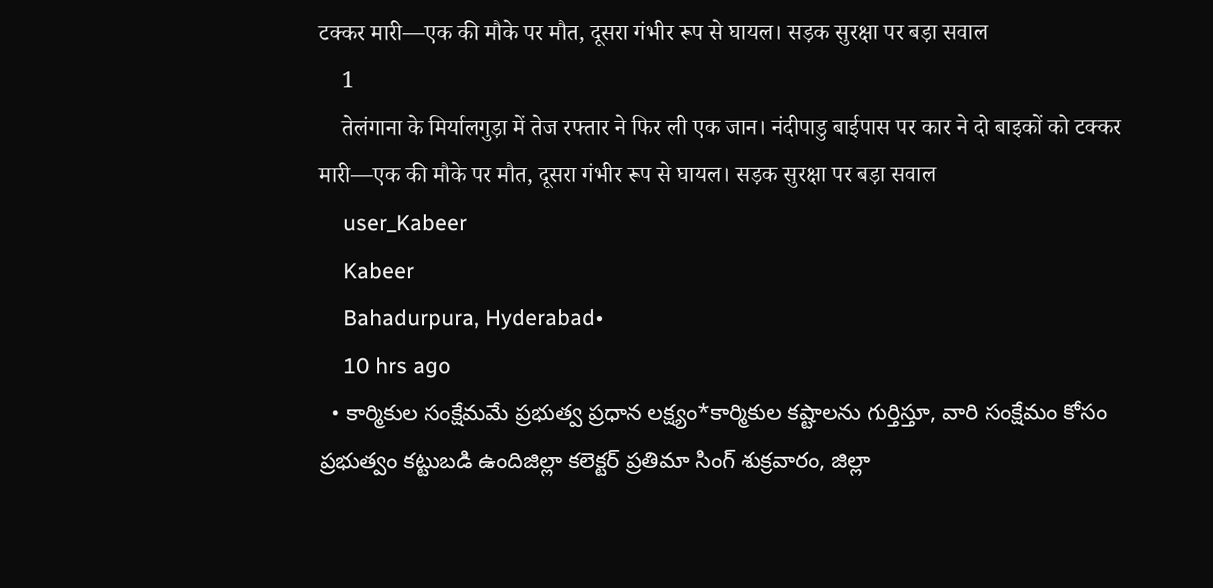टक्कर मारी—एक की मौके पर मौत, दूसरा गंभीर रूप से घायल। सड़क सुरक्षा पर बड़ा सवाल
    1
    तेलंगाना के मिर्यालगुड़ा में तेज रफ्तार ने फिर ली एक जान। नंदीपाडु बाईपास पर कार ने दो बाइकों को टक्कर मारी—एक की मौके पर मौत, दूसरा गंभीर रूप से घायल। सड़क सुरक्षा पर बड़ा सवाल
    user_Kabeer
    Kabeer
    Bahadurpura, Hyderabad•
    10 hrs ago
  • కార్మికుల సంక్షేమమే ప్రభుత్వ ప్రధాన లక్ష్యం*కార్మికుల కష్టాలను గుర్తిస్తూ, వారి సంక్షేమం కోసం ప్రభుత్వం కట్టుబడి ఉందిజిల్లా కలెక్టర్ ప్రతిమా సింగ్ శుక్రవారం, జిల్లా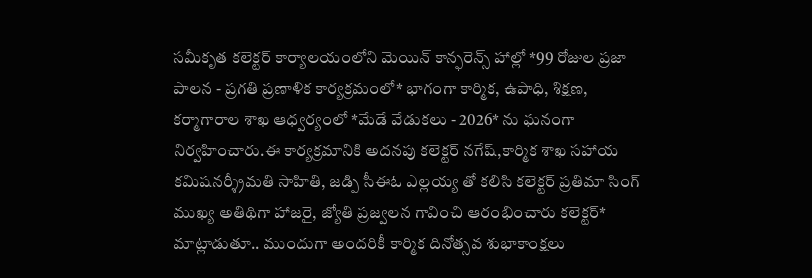సమీకృత కలెక్టర్ కార్యాలయంలోని మెయిన్ కాన్ఫరెన్స్ హాల్లో *99 రోజుల ప్రజా పాలన - ప్రగతి ప్రణాళిక కార్యక్రమంలో* భాగంగా కార్మిక, ఉపాధి, శిక్షణ, కర్మాగారాల శాఖ ఆధ్వర్యంలో *మేడే వేడుకలు - 2026* ను ఘనంగా నిర్వహించారు.ఈ కార్యక్రమానికి అదనపు కలెక్టర్ నగేష్,కార్మిక శాఖ సహాయ కమిషనర్శ్రీమతి సాహితి, జడ్పి సీఈఓ ఎల్లయ్య తో కలిసి కలెక్టర్ ప్రతిమా సింగ్ ముఖ్య అతిథిగా హాజరై, జ్యోతి ప్రజ్వలన గావించి ఆరంభించారు కలెక్టర్* మాట్లాడుతూ.. ముందుగా అందరికీ కార్మిక దినోత్సవ శుభాకాంక్షలు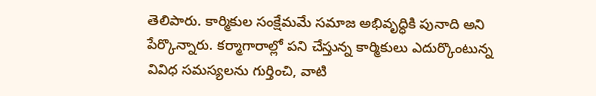తెలిపారు. కార్మికుల సంక్షేమమే సమాజ అభివృద్ధికి పునాది అని పేర్కొన్నారు. కర్మాగారాల్లో పని చేస్తున్న కార్మికులు ఎదుర్కొంటున్న వివిధ సమస్యలను గుర్తించి, వాటి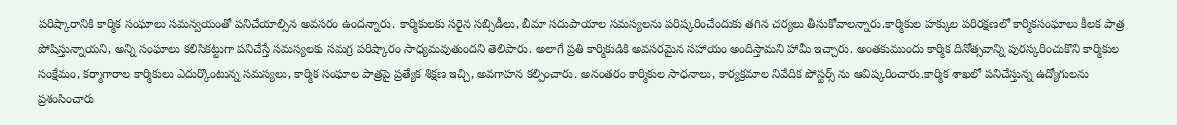పరిష్కారానికి కార్మిక సంఘాలు సమన్వయంతో పనిచేయాల్సిన అవసరం ఉందన్నారు. కార్మికులకు సరైన సబ్సిడీలు, బీమా సదుపాయాల సమస్యలను పరిష్కరించేందుకు తగిన చర్యలు తీసుకోవాలన్నారు.కార్మికుల హక్కుల పరిరక్షణలో కార్మికసంఘాలు కీలక పాత్ర పోషిస్తున్నాయని, అన్ని సంఘాలు కలిసికట్టుగా పనిచేస్తే సమస్యలకు సమగ్ర పరిష్కారం సాధ్యమవుతుందని తెలిపారు. అలాగే ప్రతి కార్మికుడికి అవసరమైన సహాయం అందిస్తామని హామీ ఇచ్చారు. అంతకుముందు కార్మిక దినోత్సవాన్ని పురస్కరించుకొని కార్మికుల సంక్షేమం, కర్మాగారాల కార్మికులు ఎదుర్కొంటున్న సమస్యలు, కార్మిక సంఘాల పాత్రపై ప్రత్యేక శిక్షణ ఇచ్చి, అవగాహన కల్పించారు. అనంతరం కార్మికుల సాధనాలు, కార్యక్రమాల నివేదిక పోస్టర్స్ ను ఆవిష్కరించారు.కార్మిక శాఖలో పనిచేస్తున్న ఉద్యోగులను ప్రశంసించారు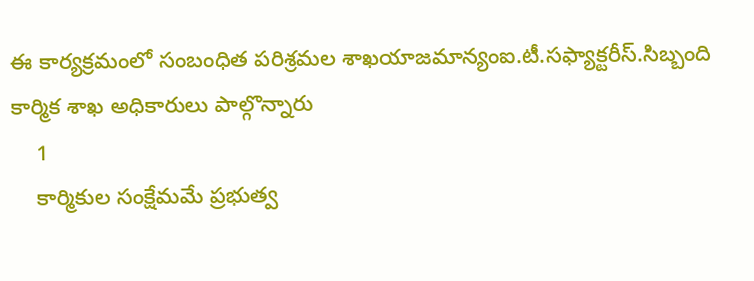ఈ కార్యక్రమంలో సంబంధిత పరిశ్రమల శాఖయాజమాన్యంఐ.టీ.సఫ్యాక్టరీస్.సిబ్బంది కార్మిక శాఖ అధికారులు పాల్గొన్నారు
    1
    కార్మికుల సంక్షేమమే ప్రభుత్వ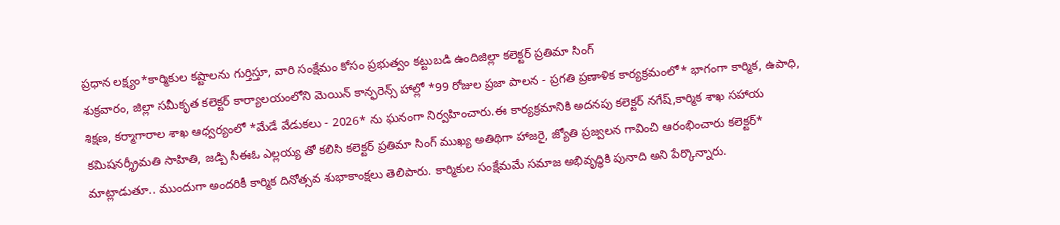ప్రధాన లక్ష్యం*కార్మికుల కష్టాలను గుర్తిస్తూ, వారి సంక్షేమం కోసం ప్రభుత్వం కట్టుబడి ఉందిజిల్లా కలెక్టర్ ప్రతిమా సింగ్
శుక్రవారం, జిల్లా సమీకృత కలెక్టర్ కార్యాలయంలోని మెయిన్ కాన్ఫరెన్స్ హాల్లో *99 రోజుల ప్రజా పాలన - ప్రగతి ప్రణాళిక కార్యక్రమంలో* భాగంగా కార్మిక, ఉపాధి, శిక్షణ, కర్మాగారాల శాఖ ఆధ్వర్యంలో *మేడే వేడుకలు - 2026* ను ఘనంగా నిర్వహించారు.ఈ కార్యక్రమానికి అదనపు కలెక్టర్ నగేష్,కార్మిక శాఖ సహాయ కమిషనర్శ్రీమతి సాహితి, జడ్పి సీఈఓ ఎల్లయ్య తో కలిసి కలెక్టర్ ప్రతిమా సింగ్ ముఖ్య అతిథిగా హాజరై, జ్యోతి ప్రజ్వలన గావించి ఆరంభించారు కలెక్టర్* మాట్లాడుతూ.. ముందుగా అందరికీ కార్మిక దినోత్సవ శుభాకాంక్షలు తెలిపారు. కార్మికుల సంక్షేమమే సమాజ అభివృద్ధికి పునాది అని పేర్కొన్నారు.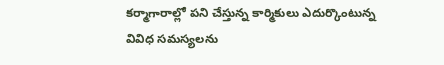కర్మాగారాల్లో పని చేస్తున్న కార్మికులు ఎదుర్కొంటున్న వివిధ సమస్యలను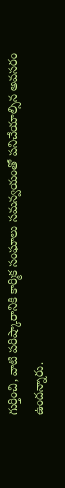గుర్తించి, వాటి పరిష్కారానికి కార్మిక సంఘాలు సమన్వయంతో పనిచేయాల్సిన అవసరం ఉందన్నారు.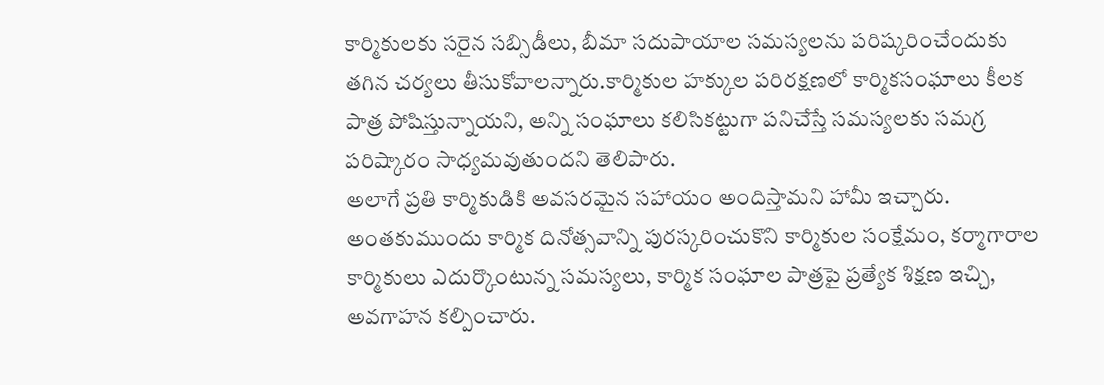కార్మికులకు సరైన సబ్సిడీలు, బీమా సదుపాయాల సమస్యలను పరిష్కరించేందుకు తగిన చర్యలు తీసుకోవాలన్నారు.కార్మికుల హక్కుల పరిరక్షణలో కార్మికసంఘాలు కీలక పాత్ర పోషిస్తున్నాయని, అన్ని సంఘాలు కలిసికట్టుగా పనిచేస్తే సమస్యలకు సమగ్ర పరిష్కారం సాధ్యమవుతుందని తెలిపారు.
అలాగే ప్రతి కార్మికుడికి అవసరమైన సహాయం అందిస్తామని హామీ ఇచ్చారు.
అంతకుముందు కార్మిక దినోత్సవాన్ని పురస్కరించుకొని కార్మికుల సంక్షేమం, కర్మాగారాల కార్మికులు ఎదుర్కొంటున్న సమస్యలు, కార్మిక సంఘాల పాత్రపై ప్రత్యేక శిక్షణ ఇచ్చి, అవగాహన కల్పించారు.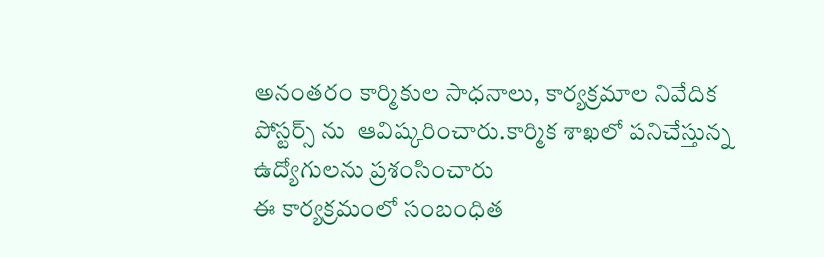అనంతరం కార్మికుల సాధనాలు, కార్యక్రమాల నివేదిక పోస్టర్స్ ను  ఆవిష్కరించారు.కార్మిక శాఖలో పనిచేస్తున్న ఉద్యోగులను ప్రశంసించారు
ఈ కార్యక్రమంలో సంబంధిత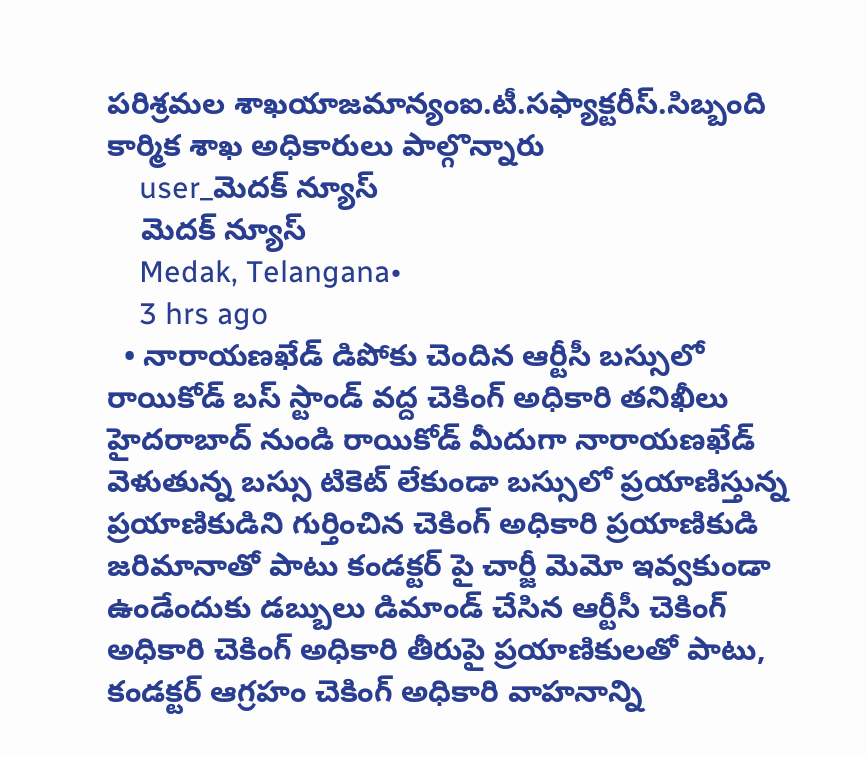పరిశ్రమల శాఖయాజమాన్యంఐ.టీ.సఫ్యాక్టరీస్.సిబ్బంది  కార్మిక శాఖ అధికారులు పాల్గొన్నారు
    user_మెదక్ న్యూస్
    మెదక్ న్యూస్
    Medak, Telangana•
    3 hrs ago
  • నారాయణఖేడ్ డిపోకు చెందిన ఆర్టీసీ బస్సులో రాయికోడ్ బస్ స్టాండ్ వద్ద చెకింగ్ అధికారి తనిఖీలు హైదరాబాద్ నుండి రాయికోడ్ మీదుగా నారాయణఖేడ్ వెళుతున్న బస్సు టికెట్ లేకుండా బస్సులో ప్రయాణిస్తున్న ప్రయాణికుడిని గుర్తించిన చెకింగ్ అధికారి ప్రయాణికుడి జరిమానాతో పాటు కండక్టర్ పై చార్జీ మెమో ఇవ్వకుండా ఉండేందుకు డబ్బులు డిమాండ్ చేసిన ఆర్టీసీ చెకింగ్ అధికారి చెకింగ్ అధికారి తీరుపై ప్రయాణికులతో పాటు, కండక్టర్ ఆగ్రహం చెకింగ్ అధికారి వాహనాన్ని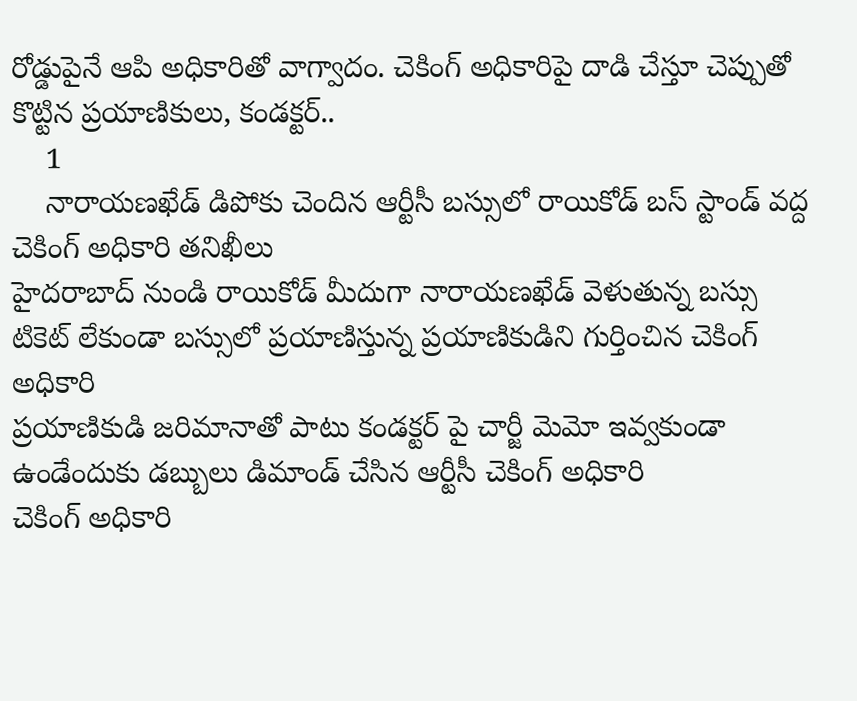రోడ్డుపైనే ఆపి అధికారితో వాగ్వాదం. చెకింగ్ అధికారిపై దాడి చేస్తూ చెప్పుతో కొట్టిన ప్రయాణికులు, కండక్టర్..
    1
    నారాయణఖేడ్ డిపోకు చెందిన ఆర్టీసీ బస్సులో రాయికోడ్ బస్ స్టాండ్ వద్ద చెకింగ్ అధికారి తనిఖీలు
హైదరాబాద్ నుండి రాయికోడ్ మీదుగా నారాయణఖేడ్ వెళుతున్న బస్సు
టికెట్ లేకుండా బస్సులో ప్రయాణిస్తున్న ప్రయాణికుడిని గుర్తించిన చెకింగ్ అధికారి
ప్రయాణికుడి జరిమానాతో పాటు కండక్టర్ పై చార్జీ మెమో ఇవ్వకుండా ఉండేందుకు డబ్బులు డిమాండ్ చేసిన ఆర్టీసీ చెకింగ్ అధికారి
చెకింగ్ అధికారి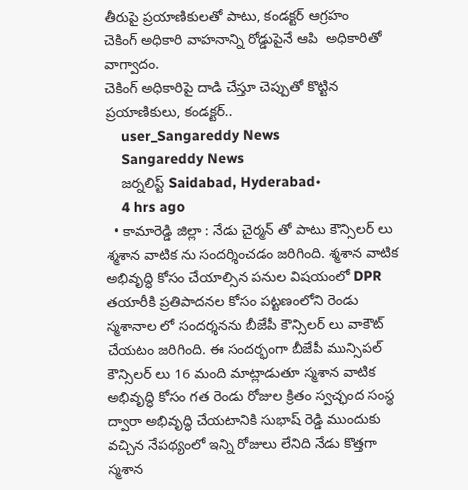తీరుపై ప్రయాణికులతో పాటు, కండక్టర్ ఆగ్రహం
చెకింగ్ అధికారి వాహనాన్ని రోడ్డుపైనే ఆపి  అధికారితో వాగ్వాదం.
చెకింగ్ అధికారిపై దాడి చేస్తూ చెప్పుతో కొట్టిన ప్రయాణికులు, కండక్టర్..
    user_Sangareddy News
    Sangareddy News
    జర్నలిస్ట్ Saidabad, Hyderabad•
    4 hrs ago
  • కామారెడ్డి జిల్లా : నేడు చైర్మన్ తో పాటు కౌన్సిలర్ లు శ్మశాన వాటిక ను సందర్శించడం జరిగింది. శ్మశాన వాటిక అభివృద్ధి కోసం చేయాల్సిన పనుల విషయంలో DPR తయారీకి ప్రతిపాదనల కోసం పట్టణంలోని రెండు స్మశానాల లో సందర్శనను బీజేపీ కౌన్సిలర్ లు వాకౌట్ చేయటం జరిగింది. ఈ సందర్భంగా బీజేపీ మున్సిపల్ కౌన్సిలర్ లు 16 మంది మాట్లాడుతూ స్మశాన వాటిక అభివృద్ధి కోసం గత రెండు రోజుల క్రితం స్వచ్ఛంద సంస్థ ద్వారా అభివృద్ధి చేయటానికి సుభాష్ రెడ్డి ముందుకు వచ్చిన నేపథ్యంలో ఇన్ని రోజులు లేనిది నేడు కొత్తగా స్మశాన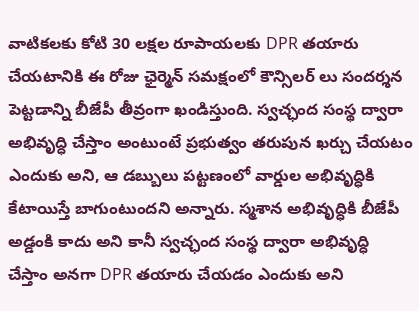వాటికలకు కోటి 30 లక్షల రూపాయలకు DPR తయారు చేయటానికి ఈ రోజు ఛైర్మెన్ సమక్షంలో కౌన్సిలర్ లు సందర్శన పెట్టడాన్ని బీజేపీ తీవ్రంగా ఖండిస్తుంది. స్వచ్ఛంద సంస్థ ద్వారా అభివృద్ధి చేస్తాం అంటుంటే ప్రభుత్వం తరుపున ఖర్చు చేయటం ఎందుకు అని, ఆ డబ్బులు పట్టణంలో వార్డుల అభివృద్ధికి కేటాయిస్తే బాగుంటుందని అన్నారు. స్మశాన అభివృద్ధికి బీజేపీ అడ్డంకి కాదు అని కానీ స్వచ్ఛంద సంస్థ ద్వారా అభివృద్ధి చేస్తాం అనగా DPR తయారు చేయడం ఎందుకు అని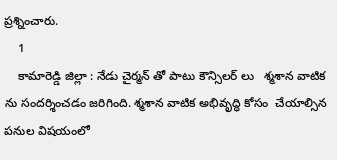ప్రశ్నించారు.
    1
    కామారెడ్డి జిల్లా : నేడు చైర్మన్ తో పాటు కౌన్సిలర్ లు   శ్మశాన వాటిక ను సందర్శించడం జరిగింది. శ్మశాన వాటిక అభివృద్ధి కోసం  చేయాల్సిన పనుల విషయంలో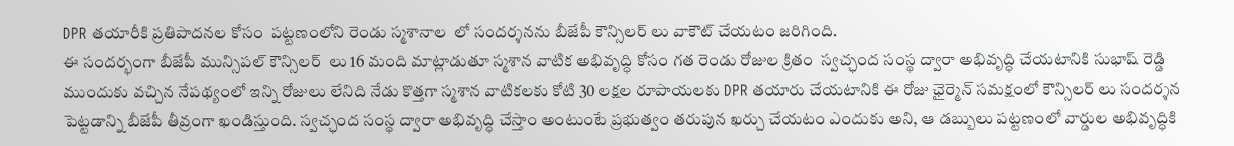DPR తయారీకి ప్రతిపాదనల కోసం  పట్టణంలోని రెండు స్మశానాల  లో సందర్శనను బీజేపీ కౌన్సిలర్ లు వాకౌట్ చేయటం జరిగింది.
ఈ సందర్భంగా బీజేపీ మున్సిపల్ కౌన్సిలర్  లు 16 మంది మాట్లాడుతూ స్మశాన వాటిక అభివృద్ధి కోసం గత రెండు రోజుల క్రితం  స్వచ్ఛంద సంస్థ ద్వారా అభివృద్ధి చేయటానికి సుభాష్ రెడ్డి ముందుకు వచ్చిన నేపథ్యంలో ఇన్ని రోజులు లేనిది నేడు కొత్తగా స్మశాన వాటికలకు కోటి 30 లక్షల రూపాయలకు DPR తయారు చేయటానికి ఈ రోజు ఛైర్మెన్ సమక్షంలో కౌన్సిలర్ లు సందర్శన పెట్టడాన్ని బీజేపీ తీవ్రంగా ఖండిస్తుంది. స్వచ్ఛంద సంస్థ ద్వారా అభివృద్ధి చేస్తాం అంటుంటే ప్రభుత్వం తరుపున ఖర్చు చేయటం ఎందుకు అని, ఆ డబ్బులు పట్టణంలో వార్డుల అభివృద్ధికి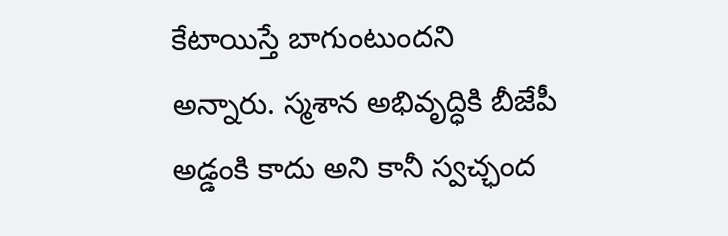కేటాయిస్తే బాగుంటుందని అన్నారు. స్మశాన అభివృద్ధికి బీజేపీ అడ్డంకి కాదు అని కానీ స్వచ్ఛంద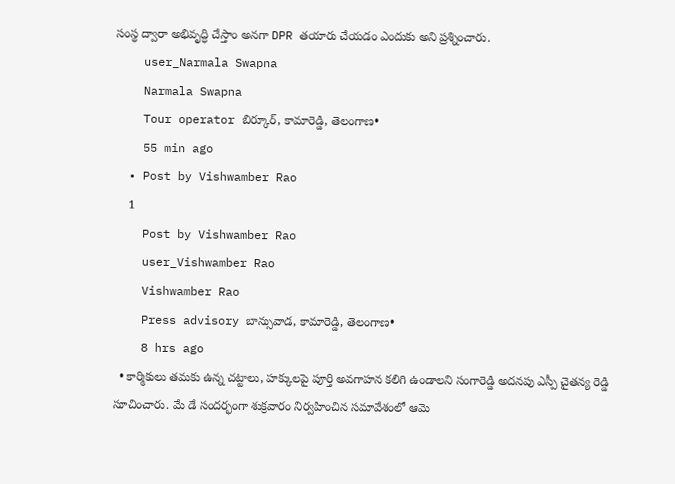సంస్థ ద్వారా అభివృద్ధి చేస్తాం అనగా DPR తయారు చేయడం ఎందుకు అని ప్రశ్నించారు.
    user_Narmala Swapna
    Narmala Swapna
    Tour operator బిర్కూర్, కామారెడ్డి, తెలంగాణ•
    55 min ago
  • Post by Vishwamber Rao
    1
    Post by Vishwamber Rao
    user_Vishwamber Rao
    Vishwamber Rao
    Press advisory బాన్సువాడ, కామారెడ్డి, తెలంగాణ•
    8 hrs ago
  • కార్మికులు తమకు ఉన్న చట్టాలు, హక్కులపై పూర్తి అవగాహన కలిగి ఉండాలని సంగారెడ్డి అదనపు ఎస్పీ చైతన్య రెడ్డి సూచించారు. మే డే సందర్భంగా శుక్రవారం నిర్వహించిన సమావేశంలో ఆమె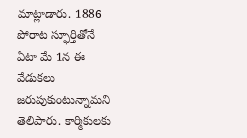మాట్లాడారు. 1886 పోరాట స్ఫూర్తితోనే ఏటా మే 1న ఈ వేడుకలు జరుపుకుంటున్నామని తెలిపారు. కార్మికులకు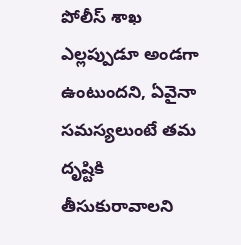పోలీస్ శాఖ ఎల్లప్పుడూ అండగా ఉంటుందని, ఏవైనా సమస్యలుంటే తమ దృష్టికి తీసుకురావాలని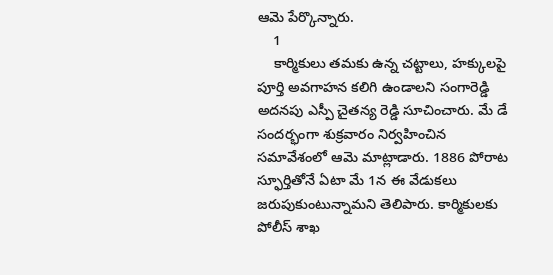ఆమె పేర్కొన్నారు.
    1
    కార్మికులు తమకు ఉన్న చట్టాలు, హక్కులపై పూర్తి అవగాహన కలిగి ఉండాలని సంగారెడ్డి అదనపు ఎస్పీ చైతన్య రెడ్డి సూచించారు. మే డే సందర్భంగా శుక్రవారం నిర్వహించిన సమావేశంలో ఆమె మాట్లాడారు. 1886 పోరాట స్ఫూర్తితోనే ఏటా మే 1న ఈ వేడుకలు జరుపుకుంటున్నామని తెలిపారు. కార్మికులకు పోలీస్ శాఖ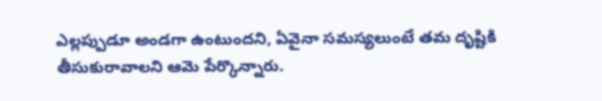ఎల్లప్పుడూ అండగా ఉంటుందని, ఏవైనా సమస్యలుంటే తమ దృష్టికి తీసుకురావాలని ఆమె పేర్కొన్నారు.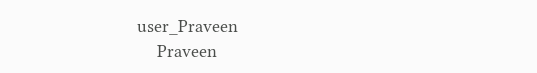user_Praveen
    Praveen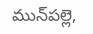మున్‌పల్లె,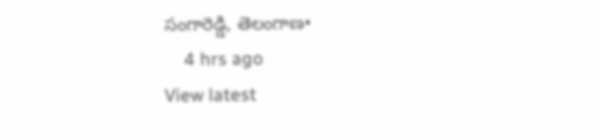సంగారెడ్డి, తెలంగాణ•
    4 hrs ago
View latest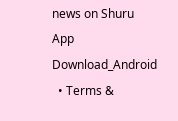news on Shuru App
Download_Android
  • Terms &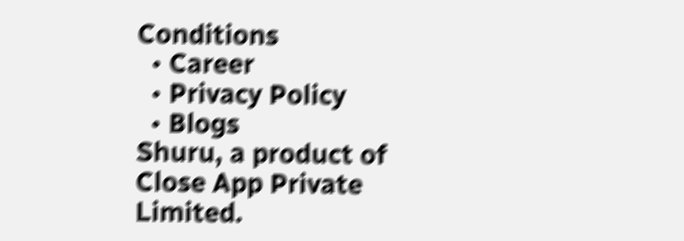Conditions
  • Career
  • Privacy Policy
  • Blogs
Shuru, a product of Close App Private Limited.